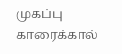முகப்பு
காரைக்கால்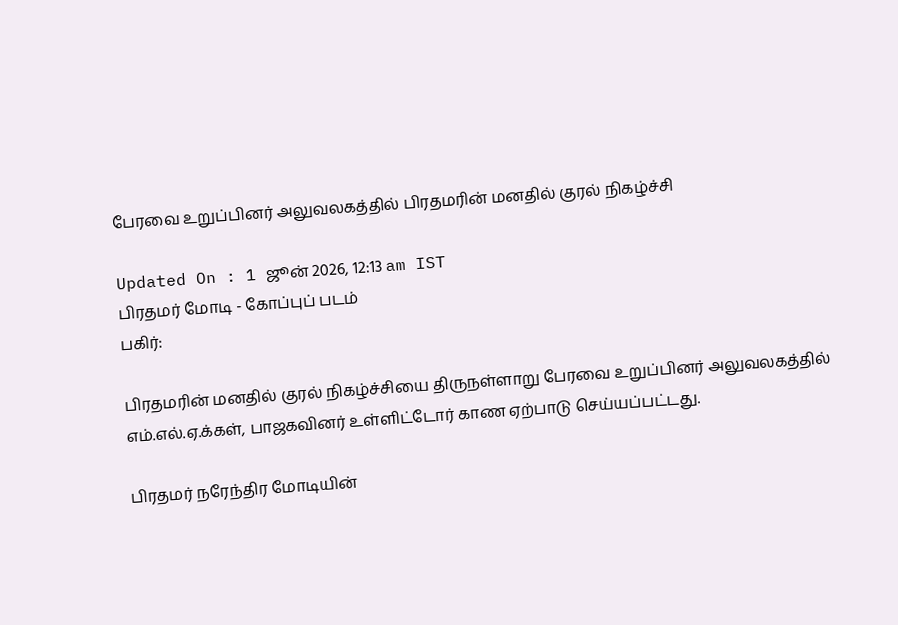பேரவை உறுப்பினர் அலுவலகத்தில் பிரதமரின் மனதில் குரல் நிகழ்ச்சி

Updated On : 1 ஜூன் 2026, 12:13 am IST
பிரதமர் மோடி - கோப்புப் படம்
பகிர்:

பிரதமரின் மனதில் குரல் நிகழ்ச்சியை திருநள்ளாறு பேரவை உறுப்பினர் அலுவலகத்தில் எம்.எல்.ஏ.க்கள், பாஜகவினர் உள்ளிட்டோர் காண ஏற்பாடு செய்யப்பட்டது.

பிரதமர் நரேந்திர மோடியின்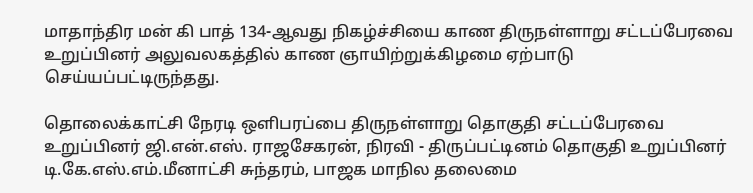மாதாந்திர மன் கி பாத் 134-ஆவது நிகழ்ச்சியை காண திருநள்ளாறு சட்டப்பேரவை உறுப்பினர் அலுவலகத்தில் காண ஞாயிற்றுக்கிழமை ஏற்பாடு செய்யப்பட்டிருந்தது.

தொலைக்காட்சி நேரடி ஒளிபரப்பை திருநள்ளாறு தொகுதி சட்டப்பேரவை உறுப்பினர் ஜி.என்.எஸ். ராஜசேகரன், நிரவி - திருப்பட்டினம் தொகுதி உறுப்பினர் டி.கே.எஸ்.எம்.மீனாட்சி சுந்தரம், பாஜக மாநில தலைமை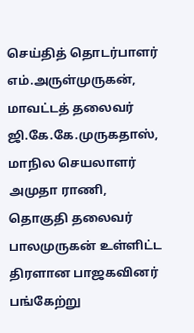செய்தித் தொடர்பாளர் எம்.அருள்முருகன், மாவட்டத் தலைவர் ஜி.கே.கே.முருகதாஸ், மாநில செயலாளர் அமுதா ராணி, தொகுதி தலைவர் பாலமுருகன் உள்ளிட்ட திரளான பாஜகவினர் பங்கேற்று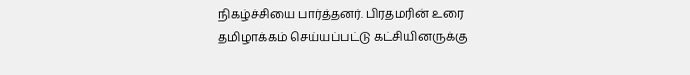நிகழ்ச்சியை பார்த்தனர். பிரதமரின் உரை தமிழாக்கம் செய்யப்பட்டு கட்சியினருக்கு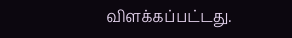விளக்கப்பட்டது.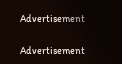Advertisement

Advertisement